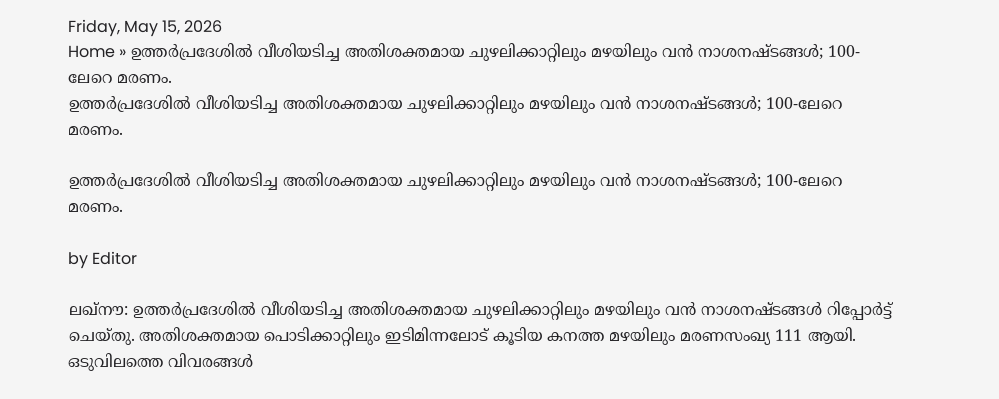Friday, May 15, 2026
Home » ഉത്തർപ്രദേശിൽ വീശിയടിച്ച അതിശക്തമായ ചുഴലിക്കാറ്റിലും മഴയിലും വൻ നാശനഷ്ടങ്ങൾ; 100-ലേറെ മരണം.
ഉത്തർപ്രദേശിൽ വീശിയടിച്ച അതിശക്തമായ ചുഴലിക്കാറ്റിലും മഴയിലും വൻ നാശനഷ്ടങ്ങൾ; 100-ലേറെ മരണം.

ഉത്തർപ്രദേശിൽ വീശിയടിച്ച അതിശക്തമായ ചുഴലിക്കാറ്റിലും മഴയിലും വൻ നാശനഷ്ടങ്ങൾ; 100-ലേറെ മരണം.

by Editor

ലഖ്നൗ: ഉത്തർപ്രദേശിൽ വീശിയടിച്ച അതിശക്തമായ ചുഴലിക്കാറ്റിലും മഴയിലും വൻ നാശനഷ്ടങ്ങൾ റിപ്പോർട്ട് ചെയ്തു. അതിശക്തമായ പൊടിക്കാറ്റിലും ഇടിമിന്നലോട് കൂടിയ കനത്ത മഴയിലും മരണസംഖ്യ 111 ആയി. ഒടുവിലത്തെ വിവരങ്ങൾ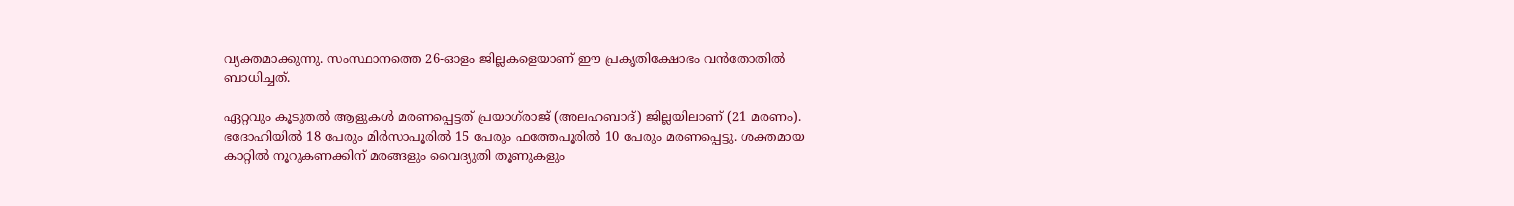വ്യക്തമാക്കുന്നു. സംസ്ഥാനത്തെ 26-ഓളം ജില്ലകളെയാണ് ഈ പ്രകൃതിക്ഷോഭം വൻതോതിൽ ബാധിച്ചത്.

ഏറ്റവും കൂടുതൽ ആളുകൾ മരണപ്പെട്ടത് പ്രയാഗ്‌രാജ് (അലഹബാദ്) ജില്ലയിലാണ് (21 മരണം). ഭദോഹിയിൽ 18 പേരും മിർസാപൂരിൽ 15 പേരും ഫത്തേപൂരിൽ 10 പേരും മരണപ്പെട്ടു. ശക്തമായ കാറ്റിൽ നൂറുകണക്കിന് മരങ്ങളും വൈദ്യുതി തൂണുകളും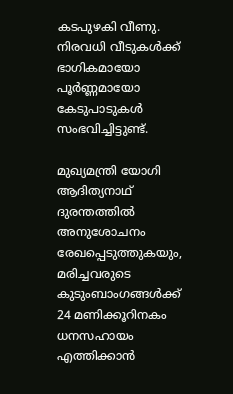കടപുഴകി വീണു. നിരവധി വീടുകൾക്ക് ഭാഗികമായോ പൂർണ്ണമായോ കേടുപാടുകൾ സംഭവിച്ചിട്ടുണ്ട്.

മുഖ്യമന്ത്രി യോഗി ആദിത്യനാഥ് ദുരന്തത്തിൽ അനുശോചനം രേഖപ്പെടുത്തുകയും, മരിച്ചവരുടെ കുടുംബാംഗങ്ങൾക്ക് 24 മണിക്കൂറിനകം ധനസഹായം എത്തിക്കാൻ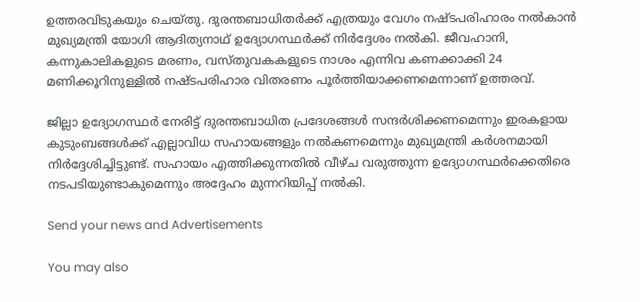ഉത്തരവിടുകയും ചെയ്തു. ദുരന്തബാധിതർക്ക് എത്രയും വേഗം നഷ്ടപരിഹാരം നൽകാൻ മുഖ്യമന്ത്രി യോഗി ആദിത്യനാഥ് ഉദ്യോഗസ്ഥർക്ക് നിർദ്ദേശം നൽകി. ജീവഹാനി, കന്നുകാലികളുടെ മരണം, വസ്‌തുവകകളുടെ നാശം എന്നിവ കണക്കാക്കി 24 മണിക്കൂറിനുള്ളിൽ നഷ്‌ടപരിഹാര വിതരണം പൂർത്തിയാക്കണമെന്നാണ് ഉത്തരവ്.

ജില്ലാ ഉദ്യോഗസ്ഥർ നേരിട്ട് ദുരന്തബാധിത പ്രദേശങ്ങൾ സന്ദർശിക്കണമെന്നും ഇരകളായ കുടുംബങ്ങൾക്ക് എല്ലാവിധ സഹായങ്ങളും നൽകണമെന്നും മുഖ്യമന്ത്രി കർശനമായി നിർദ്ദേശിച്ചിട്ടുണ്ട്. സഹായം എത്തിക്കുന്നതിൽ വീഴ്ച വരുത്തുന്ന ഉദ്യോഗസ്ഥർക്കെതിരെ നടപടിയുണ്ടാകുമെന്നും അദ്ദേഹം മുന്നറിയിപ്പ് നൽകി.

Send your news and Advertisements

You may also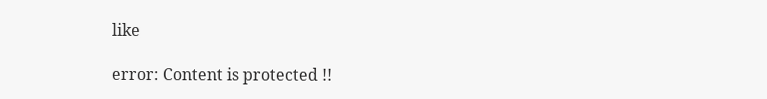like

error: Content is protected !!